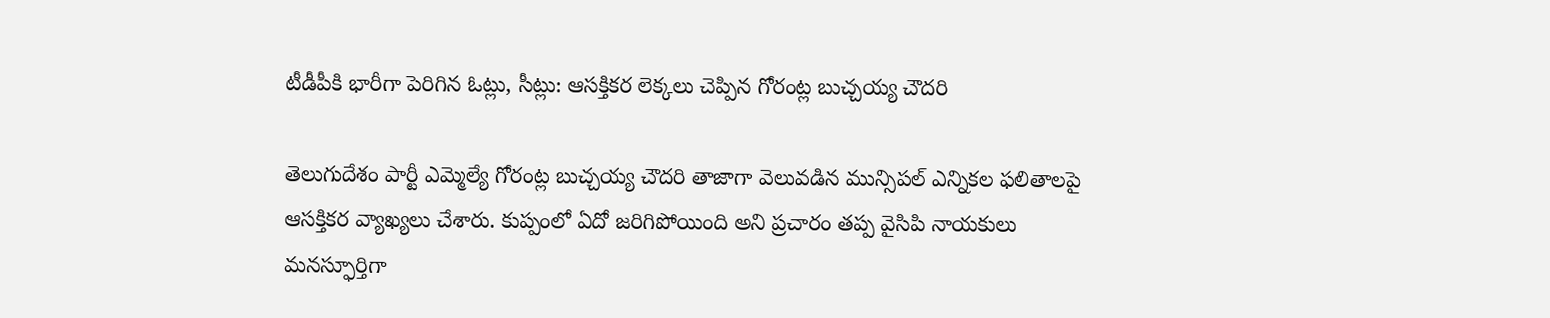టీడీపీకి భారీగా పెరిగిన ఓట్లు, సీట్లు: ఆసక్తికర లెక్కలు చెప్పిన గోరంట్ల బుచ్చయ్య చౌదరి

తెలుగుదేశం పార్టీ ఎమ్మెల్యే గోరంట్ల బుచ్చయ్య చౌదరి తాజాగా వెలువడిన మున్సిపల్ ఎన్నికల ఫలితాలపై ఆసక్తికర వ్యాఖ్యలు చేశారు. కుప్పంలో ఏదో జరిగిపోయింది అని ప్రచారం తప్ప వైసిపి నాయకులు మనస్ఫూర్తిగా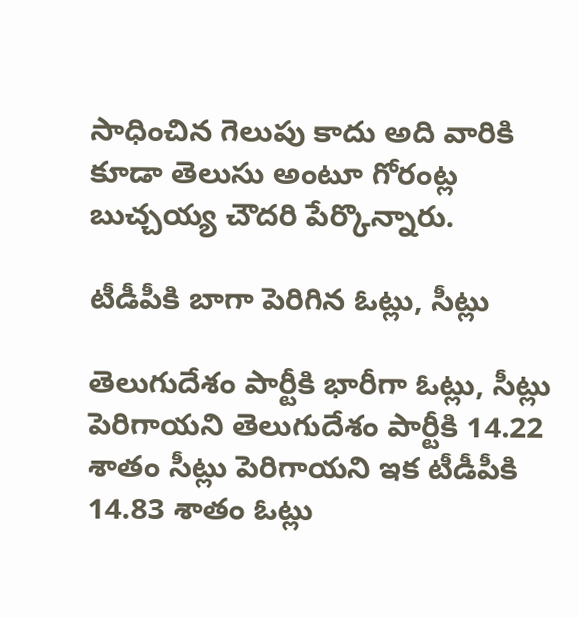సాధించిన గెలుపు కాదు అది వారికి కూడా తెలుసు అంటూ గోరంట్ల బుచ్చయ్య చౌదరి పేర్కొన్నారు.

టీడీపీకి బాగా పెరిగిన ఓట్లు, సీట్లు

తెలుగుదేశం పార్టీకి భారీగా ఓట్లు, సీట్లు పెరిగాయని తెలుగుదేశం పార్టీకి 14.22 శాతం సీట్లు పెరిగాయని ఇక టీడీపీకి 14.83 శాతం ఓట్లు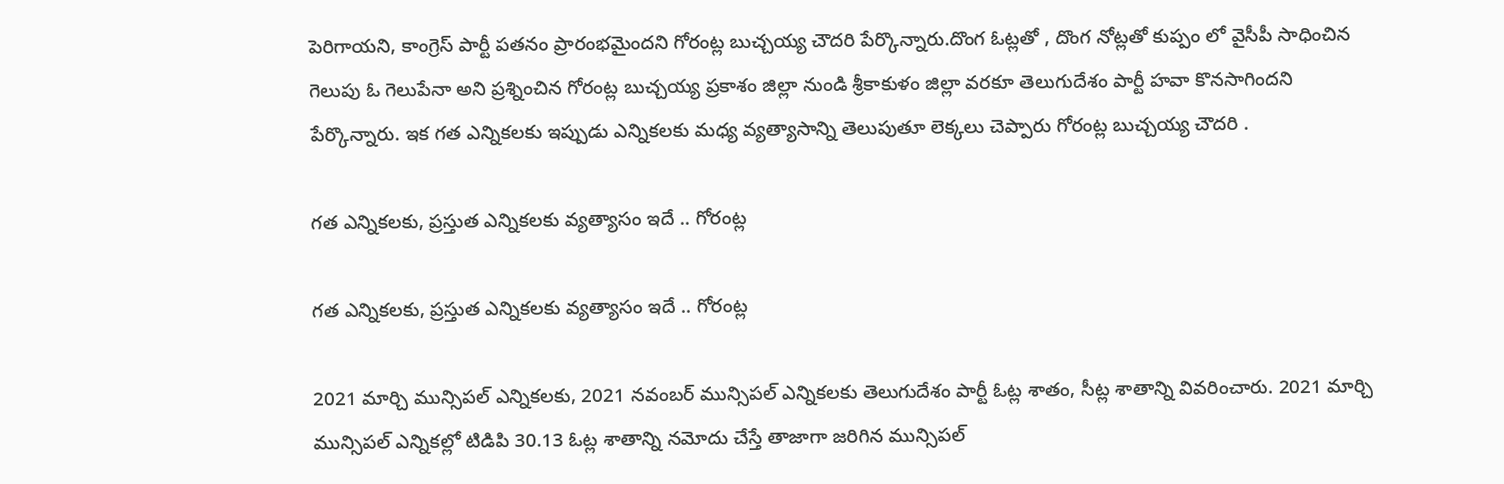పెరిగాయని, కాంగ్రెస్ పార్టీ పతనం ప్రారంభమైందని గోరంట్ల బుచ్చయ్య చౌదరి పేర్కొన్నారు.దొంగ ఓట్లతో , దొంగ నోట్లతో కుప్పం లో వైసీపీ సాధించిన గెలుపు ఓ గెలుపేనా అని ప్రశ్నించిన గోరంట్ల బుచ్చయ్య ప్రకాశం జిల్లా నుండి శ్రీకాకుళం జిల్లా వరకూ తెలుగుదేశం పార్టీ హవా కొనసాగిందని పేర్కొన్నారు. ఇక గత ఎన్నికలకు ఇప్పుడు ఎన్నికలకు మధ్య వ్యత్యాసాన్ని తెలుపుతూ లెక్కలు చెప్పారు గోరంట్ల బుచ్చయ్య చౌదరి .

గత ఎన్నికలకు, ప్రస్తుత ఎన్నికలకు వ్యత్యాసం ఇదే .. గోరంట్ల

గత ఎన్నికలకు, ప్రస్తుత ఎన్నికలకు వ్యత్యాసం ఇదే .. గోరంట్ల

2021 మార్చి మున్సిపల్ ఎన్నికలకు, 2021 నవంబర్ మున్సిపల్ ఎన్నికలకు తెలుగుదేశం పార్టీ ఓట్ల శాతం, సీట్ల శాతాన్ని వివరించారు. 2021 మార్చి మున్సిపల్ ఎన్నికల్లో టిడిపి 30.13 ఓట్ల శాతాన్ని నమోదు చేస్తే తాజాగా జరిగిన మున్సిపల్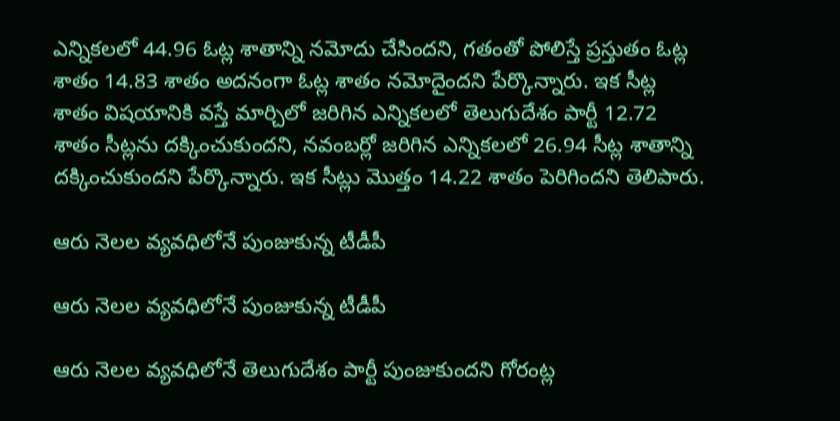ఎన్నికలలో 44.96 ఓట్ల శాతాన్ని నమోదు చేసిందని, గతంతో పోలిస్తే ప్రస్తుతం ఓట్ల శాతం 14.83 శాతం అదనంగా ఓట్ల శాతం నమోదైందని పేర్కొన్నారు. ఇక సీట్ల శాతం విషయానికి వస్తే మార్చిలో జరిగిన ఎన్నికలలో తెలుగుదేశం పార్టీ 12.72 శాతం సీట్లను దక్కించుకుందని, నవంబర్లో జరిగిన ఎన్నికలలో 26.94 సీట్ల శాతాన్ని దక్కించుకుందని పేర్కొన్నారు. ఇక సీట్లు మొత్తం 14.22 శాతం పెరిగిందని తెలిపారు.

ఆరు నెలల వ్యవధిలోనే పుంజుకున్న టీడీపీ

ఆరు నెలల వ్యవధిలోనే పుంజుకున్న టీడీపీ

ఆరు నెలల వ్యవధిలోనే తెలుగుదేశం పార్టీ పుంజుకుందని గోరంట్ల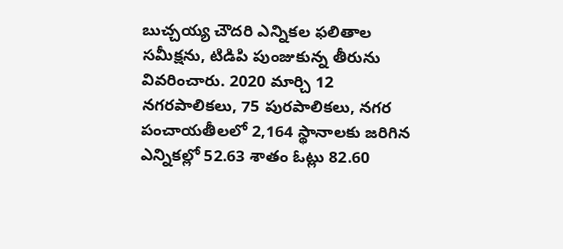బుచ్చయ్య చౌదరి ఎన్నికల ఫలితాల సమీక్షను, టిడిపి పుంజుకున్న తీరును వివరించారు. 2020 మార్చి 12 నగరపాలికలు, 75 పురపాలికలు, నగర పంచాయతీలలో 2,164 స్థానాలకు జరిగిన ఎన్నికల్లో 52.63 శాతం ఓట్లు 82.60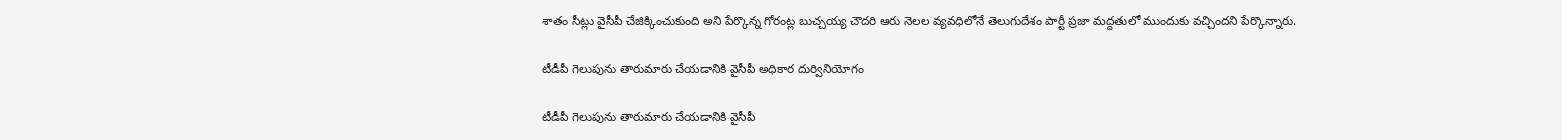శాతం సీట్లు వైసీపీ చేజిక్కించుకుంది అని పేర్కొన్న గోరంట్ల బుచ్చయ్య చౌదరి ఆరు నెలల వ్యవధిలోనే తెలుగుదేశం పార్టీ ప్రజా మద్దతులో ముందుకు వచ్చిందని పేర్కొన్నారు.

టీడీపీ గెలుపును తారుమారు చేయడానికి వైసీపీ అధికార దుర్వినియోగం

టీడీపీ గెలుపును తారుమారు చేయడానికి వైసీపీ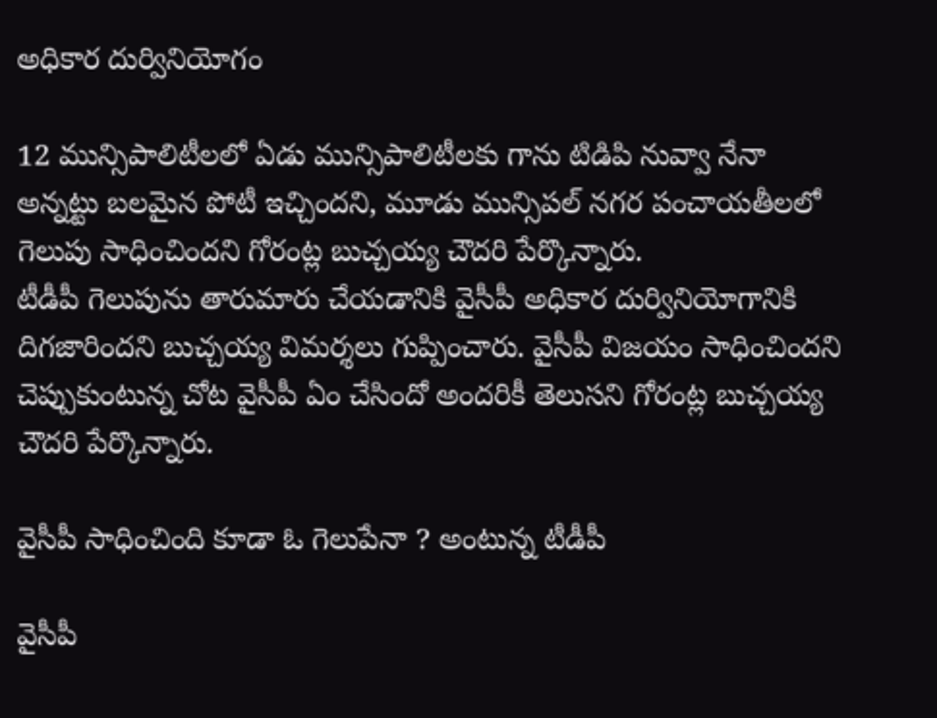అధికార దుర్వినియోగం

12 మున్సిపాలిటీలలో ఏడు మున్సిపాలిటీలకు గాను టిడిపి నువ్వా నేనా అన్నట్టు బలమైన పోటీ ఇచ్చిందని, మూడు మున్సిపల్ నగర పంచాయతీలలో గెలుపు సాధించిందని గోరంట్ల బుచ్చయ్య చౌదరి పేర్కొన్నారు.
టీడీపీ గెలుపును తారుమారు చేయడానికి వైసీపీ అధికార దుర్వినియోగానికి దిగజారిందని బుచ్చయ్య విమర్శలు గుప్పించారు. వైసీపీ విజయం సాధించిందని చెప్పుకుంటున్న చోట వైసీపీ ఏం చేసిందో అందరికీ తెలుసని గోరంట్ల బుచ్చయ్య చౌదరి పేర్కొన్నారు.

వైసీపీ సాధించింది కూడా ఓ గెలుపేనా ? అంటున్న టీడీపీ

వైసీపీ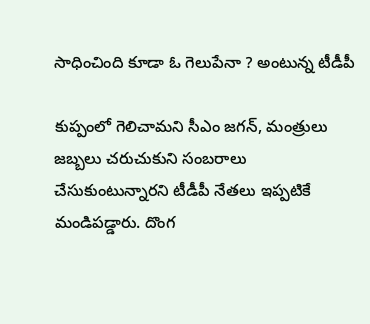సాధించింది కూడా ఓ గెలుపేనా ? అంటున్న టీడీపీ

కుప్పంలో గెలిచామని సీఎం జగన్, మంత్రులు జబ్బలు చరుచుకుని సంబరాలు చేసుకుంటున్నారని టీడీపీ నేతలు ఇప్పటికే మండిపడ్డారు. దొంగ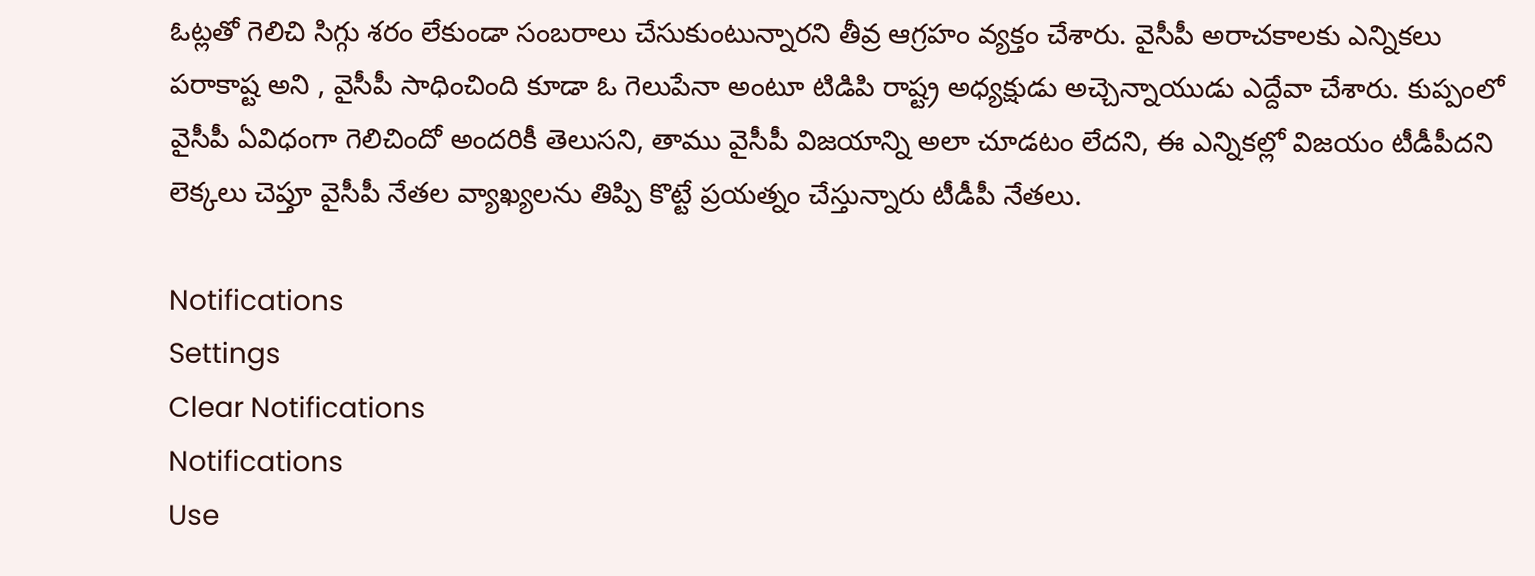ఓట్లతో గెలిచి సిగ్గు శరం లేకుండా సంబరాలు చేసుకుంటున్నారని తీవ్ర ఆగ్రహం వ్యక్తం చేశారు. వైసీపీ అరాచకాలకు ఎన్నికలు పరాకాష్ట అని , వైసీపీ సాధించింది కూడా ఓ గెలుపేనా అంటూ టిడిపి రాష్ట్ర అధ్యక్షుడు అచ్చెన్నాయుడు ఎద్దేవా చేశారు. కుప్పంలో వైసీపీ ఏవిధంగా గెలిచిందో అందరికీ తెలుసని, తాము వైసీపీ విజయాన్ని అలా చూడటం లేదని, ఈ ఎన్నికల్లో విజయం టీడీపీదని లెక్కలు చెప్తూ వైసీపీ నేతల వ్యాఖ్యలను తిప్పి కొట్టే ప్రయత్నం చేస్తున్నారు టీడీపీ నేతలు.

Notifications
Settings
Clear Notifications
Notifications
Use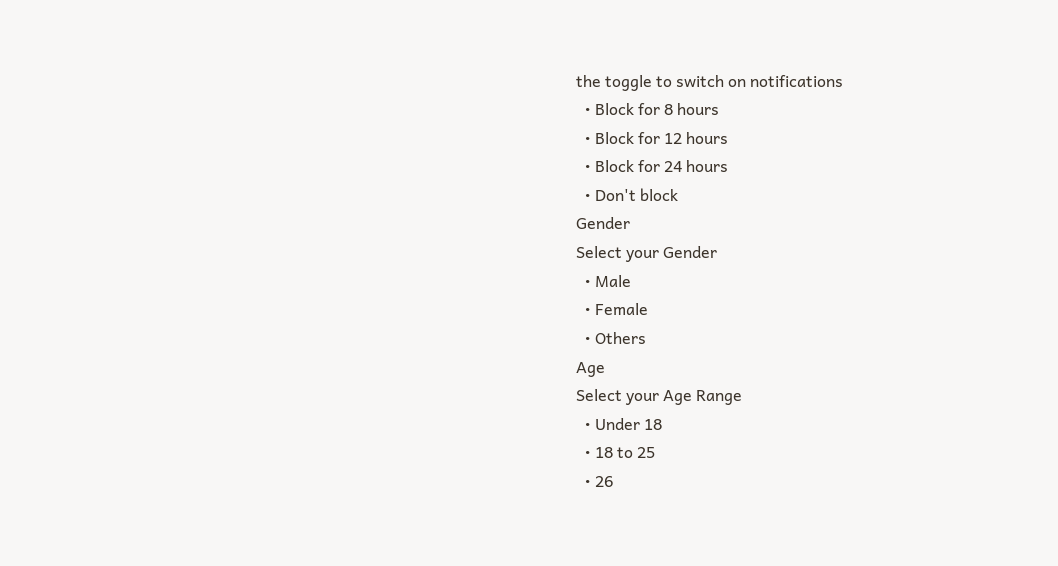the toggle to switch on notifications
  • Block for 8 hours
  • Block for 12 hours
  • Block for 24 hours
  • Don't block
Gender
Select your Gender
  • Male
  • Female
  • Others
Age
Select your Age Range
  • Under 18
  • 18 to 25
  • 26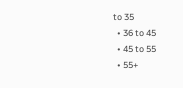to 35
  • 36 to 45
  • 45 to 55
  • 55+